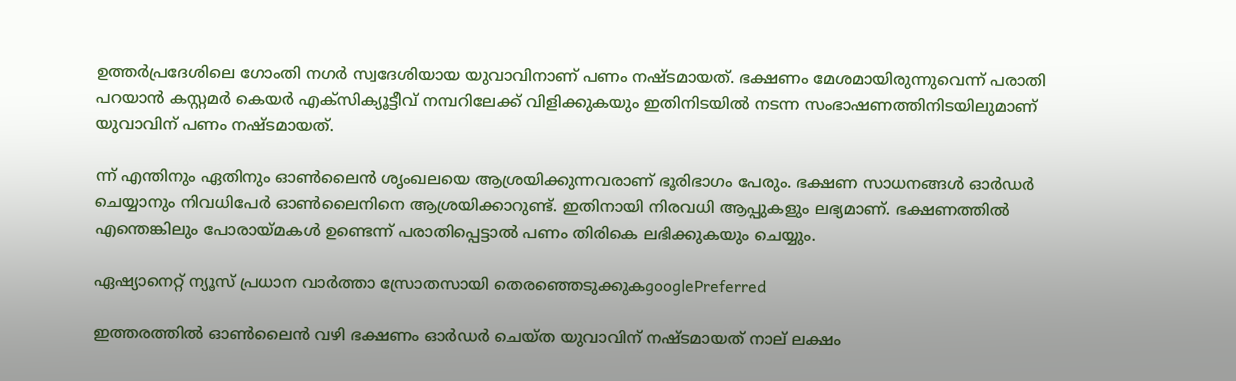ഉത്തർപ്രദേശിലെ ഗോംതി നഗർ സ്വദേശിയായ യുവാവിനാണ് പണം നഷ്‌ടമായത്. ഭക്ഷണം മേശമായിരുന്നുവെന്ന് പരാതി പറയാൻ കസ്റ്റമർ കെയർ എക്‌സിക്യൂട്ടീവ് നമ്പറിലേക്ക് വിളിക്കുകയും ഇതിനിടയിൽ നടന്ന സംഭാഷണത്തിനിടയിലുമാണ് യുവാവിന് പണം നഷ്ടമായത്.

ന്ന് എന്തിനും ഏതിനും ഓൺലൈൻ ശൃംഖലയെ ആശ്രയിക്കുന്നവരാണ് ഭൂരിഭാഗം പേരും. ഭക്ഷണ സാധനങ്ങൾ ഓർഡർ ചെയ്യാനും നിവധിപേർ ഓൺലൈനിനെ ആശ്രയിക്കാറുണ്ട്. ഇതിനായി നിരവധി ആപ്പുകളും ലഭ്യമാണ്. ഭക്ഷണത്തിൽ എന്തെങ്കിലും പോരായ്മകൾ ഉണ്ടെന്ന് പരാതിപ്പെട്ടാൽ പണം തിരികെ ലഭിക്കുകയും ചെയ്യും.

ഏഷ്യാനെറ്റ് ന്യൂസ് പ്രധാന വാർത്താ സ്രോതസായി തെരഞ്ഞെടുക്കുകgooglePreferred

ഇത്തരത്തിൽ ഓൺലൈൻ വഴി ഭക്ഷണം ഓർഡർ ചെയ്ത യുവാവിന് നഷ്ടമായത് നാല് ലക്ഷം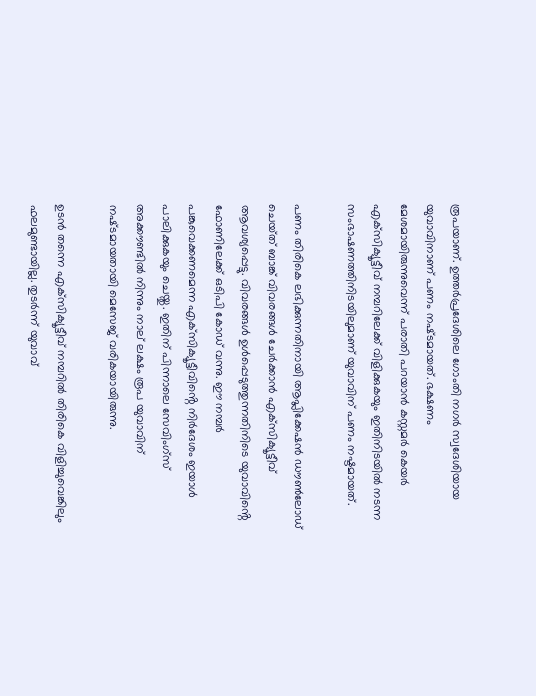രൂപയാണ്. ഉത്തർപ്രദേശിലെ ഗോംതി നഗർ സ്വദേശിയായ യുവാവിനാണ് പണം നഷ്‌ടമായത്. ഭക്ഷണം മേശമായിരുന്നുവെന്ന് പരാതി പറയാൻ കസ്റ്റമർ കെയർ എക്‌സിക്യൂട്ടീവ് നമ്പറിലേക്ക് വിളിക്കുകയും ഇതിനിടയിൽ നടന്ന സംഭാഷണത്തിനിടയിലുമാണ് യുവാവിന് പണം നഷ്ടമായത്.

പണം തിരികെ ലഭിക്കുന്നതിനായി ആപ്ലിക്കേഷൻ ഡൗൺലോഡ് ചെയ്‌ത് ബാങ്ക് വിവരങ്ങൾ ചേർക്കാൻ എക്‌സിക്യൂട്ടീവ് ആവശ്യപ്പെട്ടു. വിവരങ്ങൾ ഉൾപ്പെടുത്തുന്നതിനിടെ യുവാവിൻ്റെ ഫോണിലേക്ക് ഒടിപി കോഡ് വന്നു. ഈ നമ്പർ പങ്കുവെക്കണമെന്ന എക്‌സിക്യൂട്ടീവിൻ്റെ നിർദേശം ഇയാൾ പാലിക്കുകയും ചെയ്തു. ഇതിന് പിന്നാലെ സേവിംഗ്‌സ് അക്കൗണ്ടിൽ നിന്നും നാല് ലക്ഷം രൂപ യുവാവിന് നഷ്‌ടമായതായി മെസേജ് വരികയായിരുന്നു.

ഉടൻ തന്നെ എക്‌സിക്യൂട്ടീവ് നമ്പറിൽ തിരികെ വിളിച്ചുവെങ്കിലും ഫലമുണ്ടായില്ല. തുടർന്ന് യുവാവ്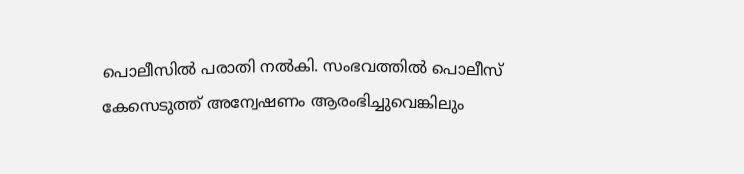പൊലീസിൽ പരാതി നൽകി. സംഭവത്തിൽ പൊലീസ് കേസെടുത്ത് അന്വേഷണം ആരംഭിച്ചുവെങ്കിലും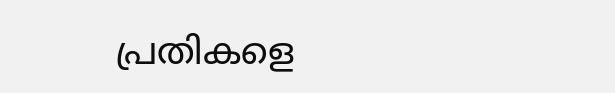പ്രതികളെ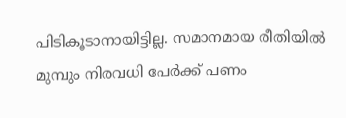പിടികൂടാനായിട്ടില്ല. സമാനമായ രീതിയിൽ മുമ്പും നിരവധി പേർക്ക് പണം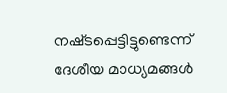നഷ്‌ടപ്പെട്ടിട്ടുണ്ടെന്ന് ദേശീയ മാധ്യമങ്ങൾ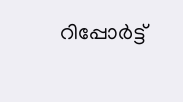റിപ്പോർട്ട്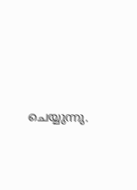ചെയ്യുന്നു.